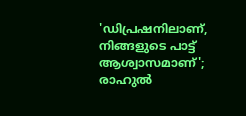'ഡിപ്രഷനിലാണ്, നിങ്ങളുടെ പാട്ട് ആശ്വാസമാണ്'; രാഹുൽ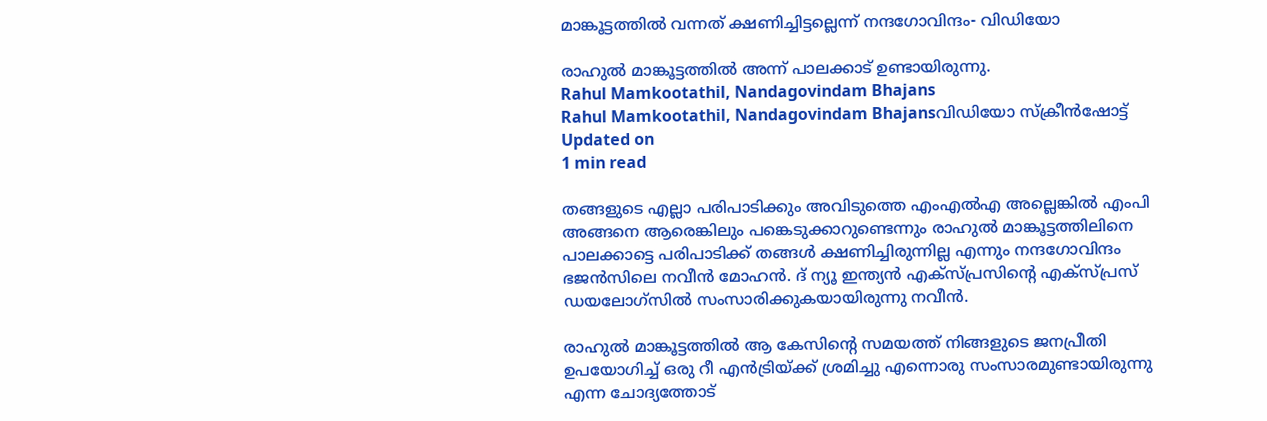മാങ്കൂട്ടത്തില്‍ വന്നത് ക്ഷണിച്ചിട്ടല്ലെന്ന് നന്ദഗോവിന്ദം- വിഡിയോ

രാഹുൽ മാങ്കൂട്ടത്തിൽ അന്ന് പാലക്കാട് ഉണ്ടായിരുന്നു.
Rahul Mamkootathil, Nandagovindam Bhajans
Rahul Mamkootathil, Nandagovindam Bhajansവിഡിയോ സ്ക്രീൻഷോട്ട്
Updated on
1 min read

തങ്ങളുടെ എല്ലാ പരിപാടിക്കും അവിടുത്തെ എംഎൽഎ അല്ലെങ്കിൽ എംപി അങ്ങനെ ആരെങ്കിലും പങ്കെടുക്കാറുണ്ടെന്നും രാഹുൽ മാങ്കൂട്ടത്തിലിനെ പാലക്കാട്ടെ പരിപാടിക്ക് തങ്ങൾ ക്ഷണിച്ചിരുന്നില്ല എന്നും നന്ദഗോവിന്ദം ഭജൻസിലെ നവീൻ മോഹൻ. ദ് ന്യൂ ഇന്ത്യൻ എക്സ്പ്രസിന്റെ എക്സ്പ്രസ് ഡയലോഗ്സിൽ സംസാരിക്കുകയായിരുന്നു നവീൻ.

രാഹുൽ മാങ്കൂട്ടത്തിൽ ആ കേസിന്റെ സമയത്ത് നിങ്ങളുടെ ജനപ്രീതി ഉപയോഗിച്ച് ഒരു റീ എൻട്രിയ്ക്ക് ശ്രമിച്ചു എന്നൊരു സംസാരമുണ്ടായിരുന്നു എന്ന ചോദ്യത്തോട്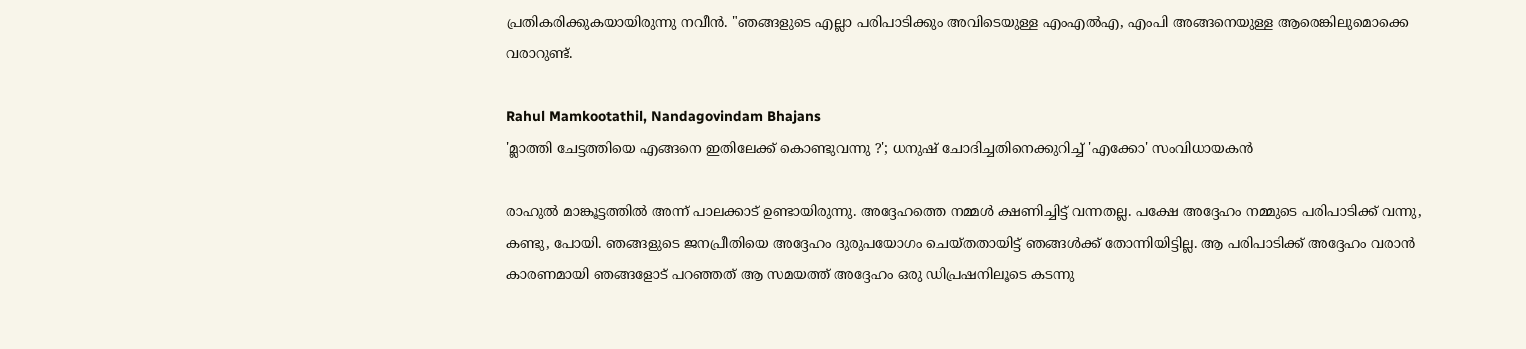പ്രതികരിക്കുകയായിരുന്നു നവീൻ. "ഞങ്ങളുടെ എല്ലാ പരിപാടിക്കും അവിടെയുള്ള എംഎൽഎ, എംപി അങ്ങനെയുള്ള ആരെങ്കിലുമൊക്കെ വരാറുണ്ട്.

Rahul Mamkootathil, Nandagovindam Bhajans
'മ്ലാത്തി ചേട്ടത്തിയെ എങ്ങനെ ഇതിലേക്ക് കൊണ്ടുവന്നു ?'; ധനുഷ് ചോദിച്ചതിനെക്കുറിച്ച് 'എക്കോ' സംവിധായകൻ

രാഹുൽ മാങ്കൂട്ടത്തിൽ അന്ന് പാലക്കാട് ഉണ്ടായിരുന്നു. അദ്ദേഹത്തെ നമ്മൾ ക്ഷണിച്ചിട്ട് വന്നതല്ല. പക്ഷേ അദ്ദേഹം നമ്മുടെ പരിപാടിക്ക് വന്നു, കണ്ടു, പോയി. ഞങ്ങളുടെ ജനപ്രീതിയെ അദ്ദേഹം ദുരുപയോഗം ചെയ്തതായിട്ട് ഞങ്ങൾക്ക് തോന്നിയിട്ടില്ല. ആ പരിപാടിക്ക് അദ്ദേഹം വരാൻ കാരണമായി ഞങ്ങളോട് പറഞ്ഞത് ആ സമയത്ത് അദ്ദേഹം ഒരു ഡിപ്രഷനിലൂടെ കടന്നു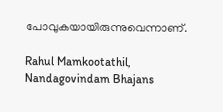പോവുകയായിരുന്നുവെന്നാണ്.

Rahul Mamkootathil, Nandagovindam Bhajans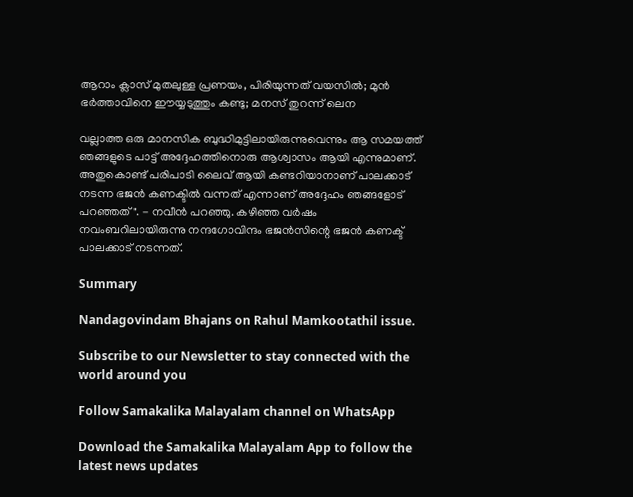ആറാം ക്ലാസ് മുതലുള്ള പ്രണയം, പിരിയുന്നത് വയസില്‍; മുന്‍ ഭര്‍ത്താവിനെ ഈയ്യടുത്തും കണ്ടു; മനസ് തുറന്ന് ലെന

വല്ലാത്ത ഒരു മാനസിക ബുദ്ധിമുട്ടിലായിരുന്നുവെന്നും ആ സമയത്ത് ഞങ്ങളുടെ പാട്ട് അദ്ദേഹത്തിനൊരു ആശ്വാസം ആയി എന്നുമാണ്. അതുകൊണ്ട് പരിപാടി ലൈവ് ആയി കണ്ടറിയാനാണ് പാലക്കാട് നടന്ന ഭജൻ കണക്ടിൽ വന്നത് എന്നാണ് അദ്ദേഹം ഞങ്ങളോട് പറഞ്ഞത്". - നവീൻ പറഞ്ഞു. കഴിഞ്ഞ വർഷം നവംബറിലായിരുന്നു നന്ദഗോവിന്ദം ഭജൻസിന്റെ ഭജൻ കണക്ട് പാലക്കാട് നടന്നത്.

Summary

Nandagovindam Bhajans on Rahul Mamkootathil issue.

Subscribe to our Newsletter to stay connected with the world around you

Follow Samakalika Malayalam channel on WhatsApp

Download the Samakalika Malayalam App to follow the latest news updates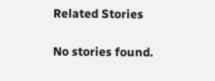Related Stories

No stories found.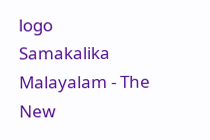logo
Samakalika Malayalam - The New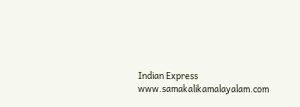Indian Express
www.samakalikamalayalam.com